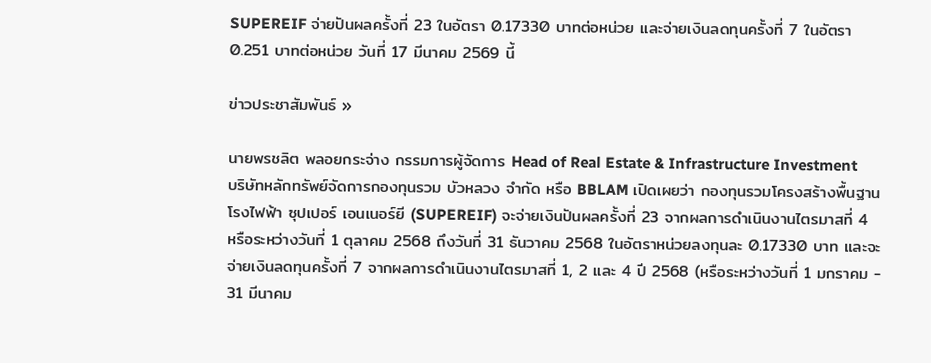SUPEREIF จ่ายปันผลครั้งที่ 23 ในอัตรา 0.17330 บาทต่อหน่วย และจ่ายเงินลดทุนครั้งที่ 7 ในอัตรา 0.251 บาทต่อหน่วย วันที่ 17 มีนาคม 2569 นี้

ข่าวประชาสัมพันธ์ »

นายพรชลิต พลอยกระจ่าง กรรมการผู้จัดการ Head of Real Estate & Infrastructure Investment บริษัทหลักทรัพย์จัดการกองทุนรวม บัวหลวง จำกัด หรือ BBLAM เปิดเผยว่า กองทุนรวมโครงสร้างพื้นฐานโรงไฟฟ้า ซุปเปอร์ เอนเนอร์ยี (SUPEREIF) จะจ่ายเงินปันผลครั้งที่ 23 จากผลการดำเนินงานไตรมาสที่ 4 หรือระหว่างวันที่ 1 ตุลาคม 2568 ถึงวันที่ 31 ธันวาคม 2568 ในอัตราหน่วยลงทุนละ 0.17330 บาท และจะจ่ายเงินลดทุนครั้งที่ 7 จากผลการดำเนินงานไตรมาสที่ 1, 2 และ 4 ปี 2568 (หรือระหว่างวันที่ 1 มกราคม - 31 มีนาคม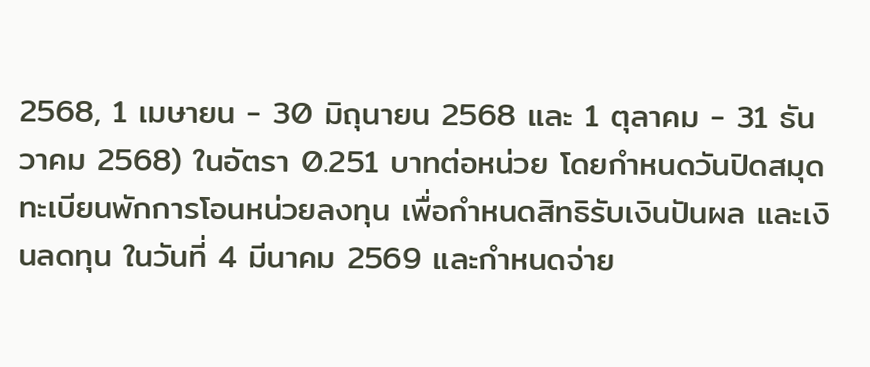2568, 1 เมษายน - 30 มิถุนายน 2568 และ 1 ตุลาคม - 31 ธันวาคม 2568) ในอัตรา 0.251 บาทต่อหน่วย โดยกำหนดวันปิดสมุดทะเบียนพักการโอนหน่วยลงทุน เพื่อกำหนดสิทธิรับเงินปันผล และเงินลดทุน ในวันที่ 4 มีนาคม 2569 และกำหนดจ่าย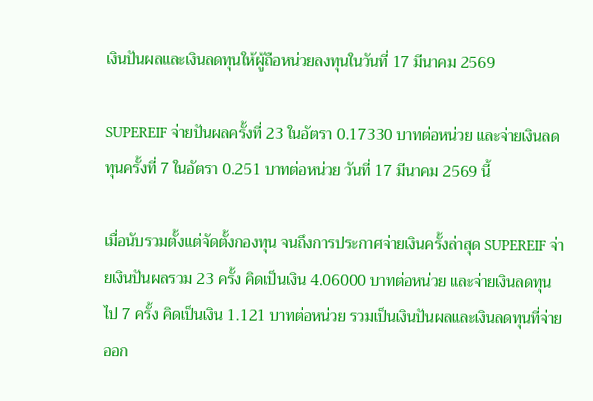เงินปันผลและเงินลดทุนให้ผู้ถือหน่วยลงทุนในวันที่ 17 มีนาคม 2569

SUPEREIF จ่ายปันผลครั้งที่ 23 ในอัตรา 0.17330 บาทต่อหน่วย และจ่ายเงินลดทุนครั้งที่ 7 ในอัตรา 0.251 บาทต่อหน่วย วันที่ 17 มีนาคม 2569 นี้

เมื่อนับรวมตั้งแต่จัดตั้งกองทุน จนถึงการประกาศจ่ายเงินครั้งล่าสุด SUPEREIF จ่ายเงินปันผลรวม 23 ครั้ง คิดเป็นเงิน 4.06000 บาทต่อหน่วย และจ่ายเงินลดทุนไป 7 ครั้ง คิดเป็นเงิน 1.121 บาทต่อหน่วย รวมเป็นเงินปันผลและเงินลดทุนที่จ่ายออก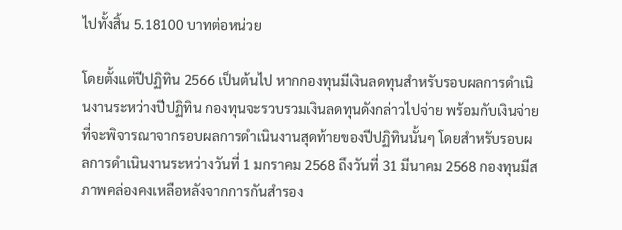ไปทั้งสิ้น 5.18100 บาทต่อหน่วย

โดยตั้งแต่ปีปฏิทิน 2566 เป็นต้นไป หากกองทุนมีเงินลดทุนสำหรับรอบผลการดำเนินงานระหว่างปีปฏิทิน กองทุนจะรวบรวมเงินลดทุนดังกล่าวไปจ่าย พร้อมกับเงินจ่ายที่จะพิจารณาจากรอบผลการดำเนินงานสุดท้ายของปีปฏิทินนั้นๆ โดยสำหรับรอบผลการดำเนินงานระหว่างวันที่ 1 มกราคม 2568 ถึงวันที่ 31 มีนาคม 2568 กองทุนมีสภาพคล่องคงเหลือหลังจากการกันสำรอง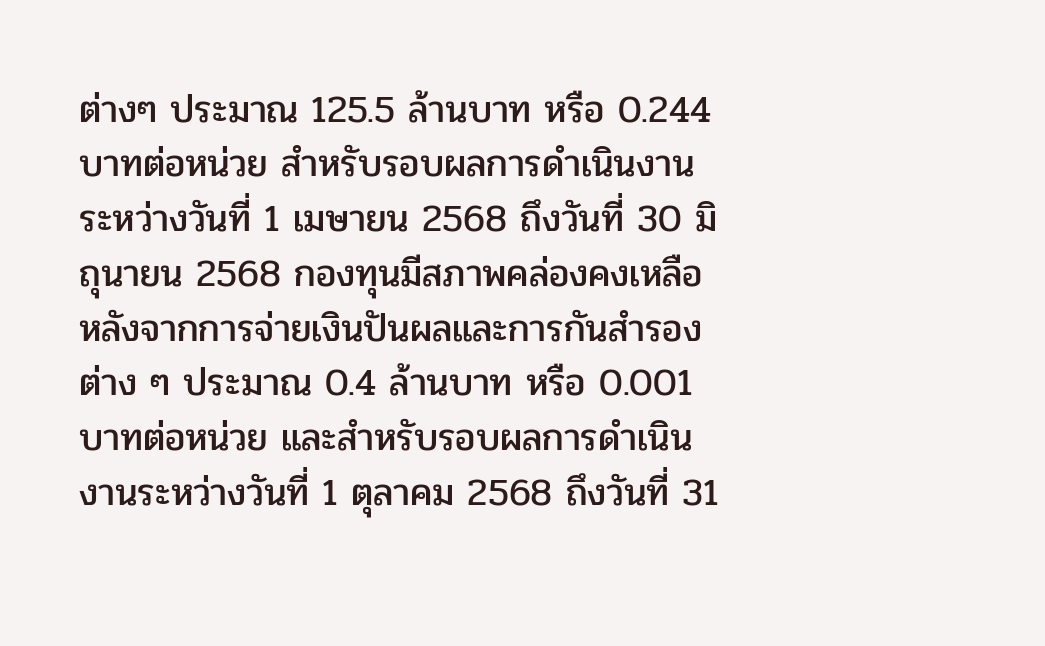ต่างๆ ประมาณ 125.5 ล้านบาท หรือ 0.244 บาทต่อหน่วย สำหรับรอบผลการดำเนินงานระหว่างวันที่ 1 เมษายน 2568 ถึงวันที่ 30 มิถุนายน 2568 กองทุนมีสภาพคล่องคงเหลือหลังจากการจ่ายเงินปันผลและการกันสำรองต่าง ๆ ประมาณ 0.4 ล้านบาท หรือ 0.001 บาทต่อหน่วย และสำหรับรอบผลการดำเนินงานระหว่างวันที่ 1 ตุลาคม 2568 ถึงวันที่ 31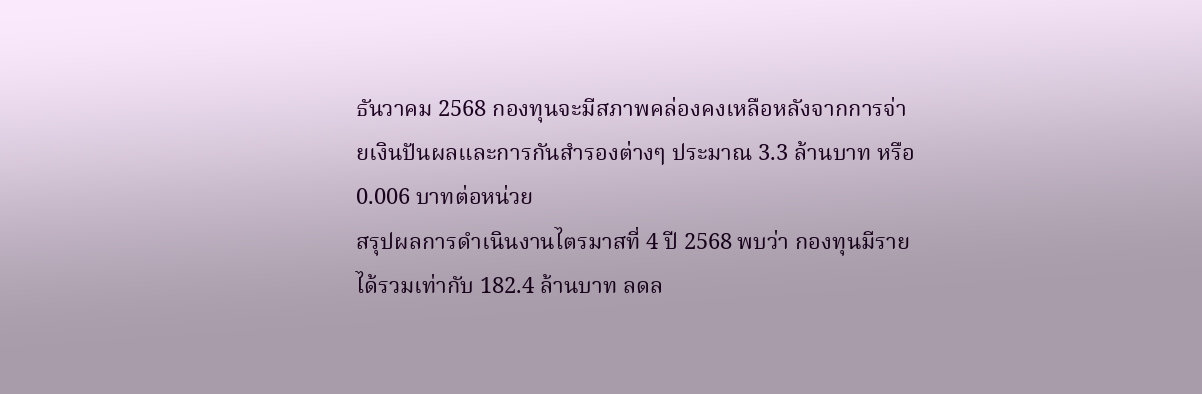ธันวาคม 2568 กองทุนจะมีสภาพคล่องคงเหลือหลังจากการจ่ายเงินปันผลและการกันสำรองต่างๆ ประมาณ 3.3 ล้านบาท หรือ 0.006 บาทต่อหน่วย
สรุปผลการดำเนินงานไตรมาสที่ 4 ปี 2568 พบว่า กองทุนมีรายได้รวมเท่ากับ 182.4 ล้านบาท ลดล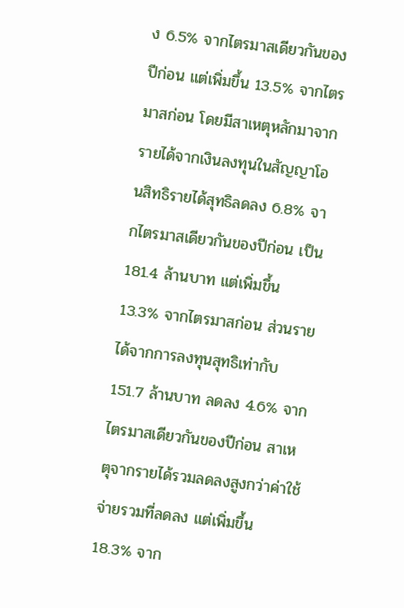ง 6.5% จากไตรมาสเดียวกันของปีก่อน แต่เพิ่มขึ้น 13.5% จากไตรมาสก่อน โดยมีสาเหตุหลักมาจากรายได้จากเงินลงทุนในสัญญาโอนสิทธิรายได้สุทธิลดลง 6.8% จากไตรมาสเดียวกันของปีก่อน เป็น 181.4 ล้านบาท แต่เพิ่มขึ้น 13.3% จากไตรมาสก่อน ส่วนรายได้จากการลงทุนสุทธิเท่ากับ 151.7 ล้านบาท ลดลง 4.6% จากไตรมาสเดียวกันของปีก่อน สาเหตุจากรายได้รวมลดลงสูงกว่าค่าใช้จ่ายรวมที่ลดลง แต่เพิ่มขึ้น 18.3% จาก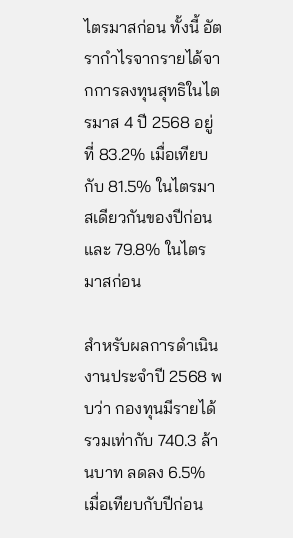ไตรมาสก่อน ทั้งนี้ อัตรากำไรจากรายได้จากการลงทุนสุทธิในไตรมาส 4 ปี 2568 อยู่ที่ 83.2% เมื่อเทียบกับ 81.5% ในไตรมาสเดียวกันของปีก่อน และ 79.8% ในไตรมาสก่อน

สำหรับผลการดำเนินงานประจำปี 2568 พบว่า กองทุนมีรายได้รวมเท่ากับ 740.3 ล้านบาท ลดลง 6.5% เมื่อเทียบกับปีก่อน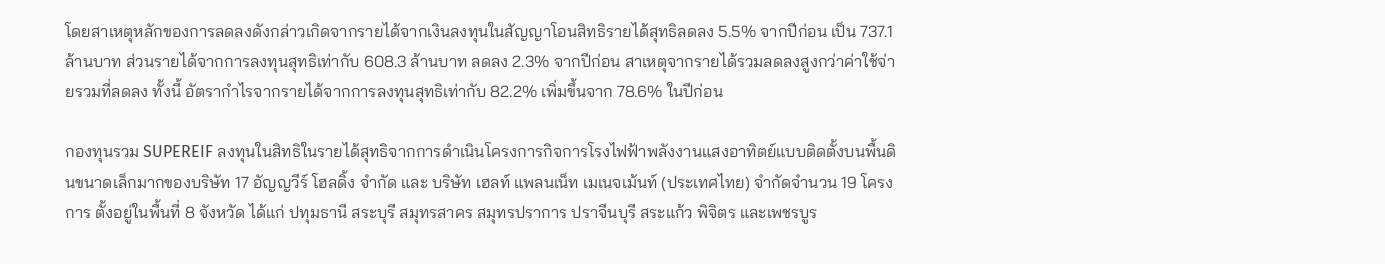โดยสาเหตุหลักของการลดลงดังกล่าวเกิดจากรายได้จากเงินลงทุนในสัญญาโอนสิทธิรายได้สุทธิลดลง 5.5% จากปีก่อน เป็น 737.1 ล้านบาท ส่วนรายได้จากการลงทุนสุทธิเท่ากับ 608.3 ล้านบาท ลดลง 2.3% จากปีก่อน สาเหตุจากรายได้รวมลดลงสูงกว่าค่าใช้จ่ายรวมที่ลดลง ทั้งนี้ อัตรากำไรจากรายได้จากการลงทุนสุทธิเท่ากับ 82.2% เพิ่มขึ้นจาก 78.6% ในปีก่อน

กองทุนรวม SUPEREIF ลงทุนในสิทธิในรายได้สุทธิจากการดำเนินโครงการกิจการโรงไฟฟ้าพลังงานแสงอาทิตย์แบบติดตั้งบนพื้นดินขนาดเล็กมากของบริษัท 17 อัญญวีร์ โฮลดิ้ง จำกัด และ บริษัท เฮลท์ แพลนเน็ท เมเนจเม้นท์ (ประเทศไทย) จำกัดจำนวน 19 โครงการ ตั้งอยู่ในพื้นที่ 8 จังหวัด ได้แก่ ปทุมธานี สระบุรี สมุทรสาคร สมุทรปราการ ปราจีนบุรี สระแก้ว พิจิตร และเพชรบูร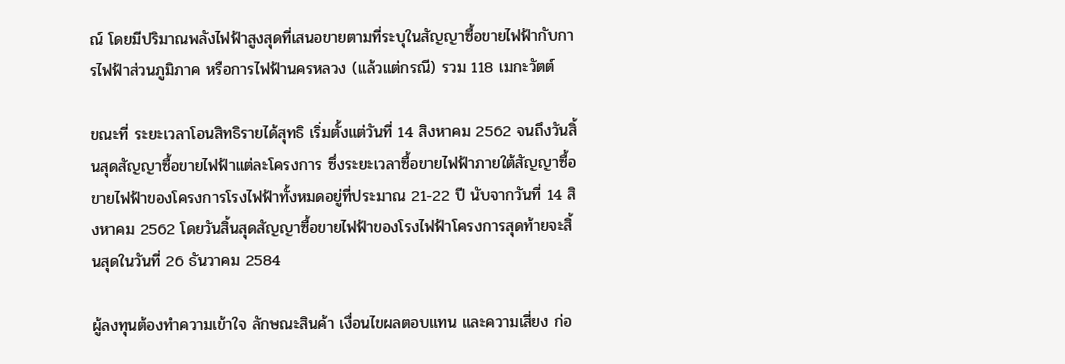ณ์ โดยมีปริมาณพลังไฟฟ้าสูงสุดที่เสนอขายตามที่ระบุในสัญญาซื้อขายไฟฟ้ากับการไฟฟ้าส่วนภูมิภาค หรือการไฟฟ้านครหลวง (แล้วแต่กรณี) รวม 118 เมกะวัตต์

ขณะที่ ระยะเวลาโอนสิทธิรายได้สุทธิ เริ่มตั้งแต่วันที่ 14 สิงหาคม 2562 จนถึงวันสิ้นสุดสัญญาซื้อขายไฟฟ้าแต่ละโครงการ ซึ่งระยะเวลาซื้อขายไฟฟ้าภายใต้สัญญาซื้อขายไฟฟ้าของโครงการโรงไฟฟ้าทั้งหมดอยู่ที่ประมาณ 21-22 ปี นับจากวันที่ 14 สิงหาคม 2562 โดยวันสิ้นสุดสัญญาซื้อขายไฟฟ้าของโรงไฟฟ้าโครงการสุดท้ายจะสิ้นสุดในวันที่ 26 ธันวาคม 2584

ผู้ลงทุนต้องทำความเข้าใจ ลักษณะสินค้า เงื่อนไขผลตอบแทน และความเสี่ยง ก่อ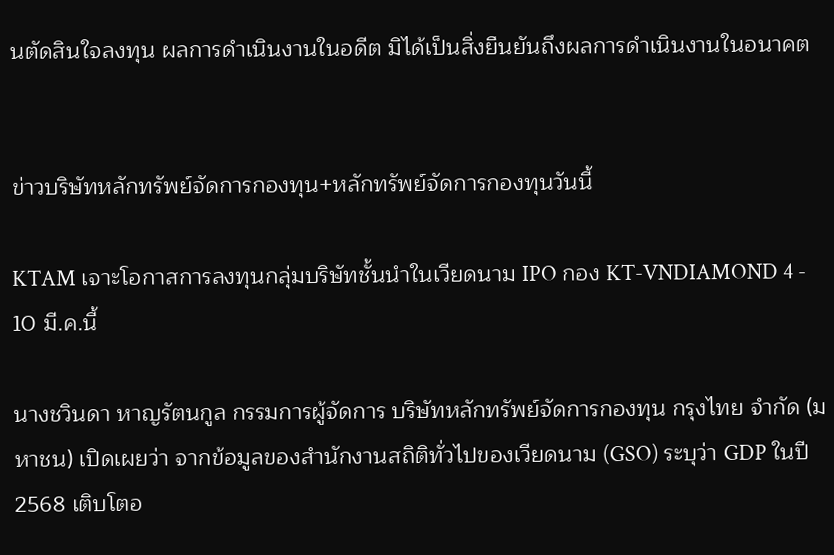นตัดสินใจลงทุน ผลการดำเนินงานในอดีต มิได้เป็นสิ่งยืนยันถึงผลการดำเนินงานในอนาคต


ข่าวบริษัทหลักทรัพย์จัดการกองทุน+หลักทรัพย์จัดการกองทุนวันนี้

KTAM เจาะโอกาสการลงทุนกลุ่มบริษัทชั้นนำในเวียดนาม IPO กอง KT-VNDIAMOND 4 - 10 มี.ค.นี้

นางชวินดา หาญรัตนกูล กรรมการผู้จัดการ บริษัทหลักทรัพย์จัดการกองทุน กรุงไทย จำกัด (มหาชน) เปิดเผยว่า จากข้อมูลของสำนักงานสถิติทั่วไปของเวียดนาม (GSO) ระบุว่า GDP ในปี 2568 เติบโตอ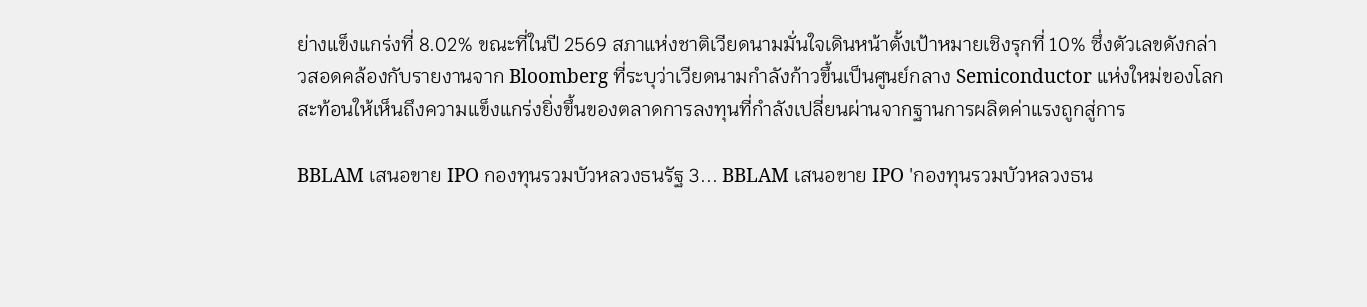ย่างแข็งแกร่งที่ 8.02% ขณะที่ในปี 2569 สภาแห่งชาติเวียดนามมั่นใจเดินหน้าตั้งเป้าหมายเชิงรุกที่ 10% ซึ่งตัวเลขดังกล่าวสอดคล้องกับรายงานจาก Bloomberg ที่ระบุว่าเวียดนามกำลังก้าวขึ้นเป็นศูนย์กลาง Semiconductor แห่งใหม่ของโลก สะท้อนให้เห็นถึงความแข็งแกร่งยิ่งขึ้นของตลาดการลงทุนที่กำลังเปลี่ยนผ่านจากฐานการผลิตค่าแรงถูกสู่การ

BBLAM เสนอขาย IPO กองทุนรวมบัวหลวงธนรัฐ 3... BBLAM เสนอขาย IPO 'กองทุนรวมบัวหลวงธน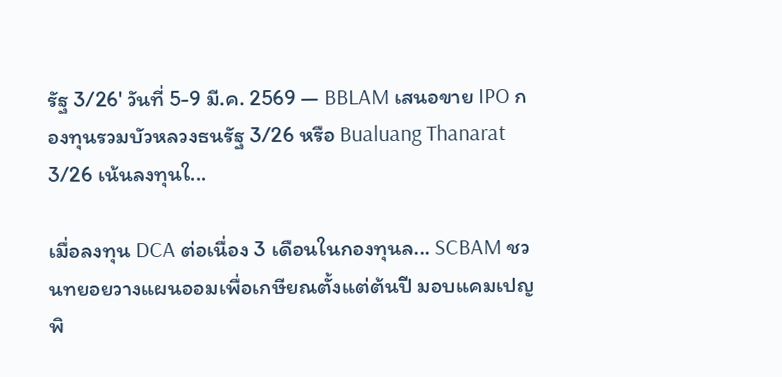รัฐ 3/26' วันที่ 5-9 มี.ค. 2569 — BBLAM เสนอขาย IPO กองทุนรวมบัวหลวงธนรัฐ 3/26 หรือ Bualuang Thanarat 3/26 เน้นลงทุนใ...

เมื่อลงทุน DCA ต่อเนื่อง 3 เดือนในกองทุนล... SCBAM ชวนทยอยวางแผนออมเพื่อเกษียณตั้งแต่ต้นปี มอบแคมเปญพิ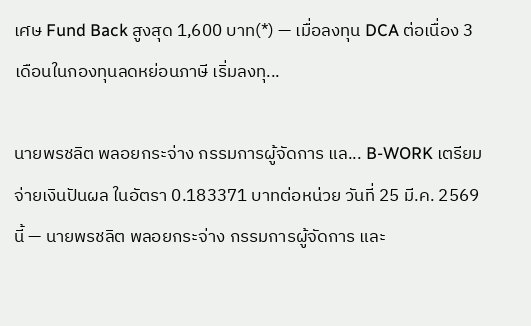เศษ Fund Back สูงสุด 1,600 บาท(*) — เมื่อลงทุน DCA ต่อเนื่อง 3 เดือนในกองทุนลดหย่อนภาษี เริ่มลงทุ...

นายพรชลิต พลอยกระจ่าง กรรมการผู้จัดการ แล... B-WORK เตรียมจ่ายเงินปันผล ในอัตรา 0.183371 บาทต่อหน่วย วันที่ 25 มี.ค. 2569 นี้ — นายพรชลิต พลอยกระจ่าง กรรมการผู้จัดการ และ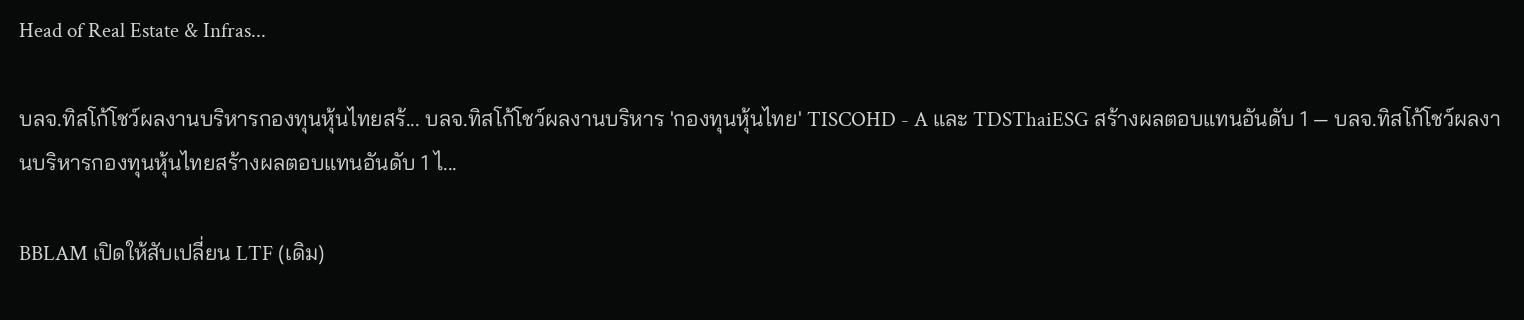Head of Real Estate & Infras...

บลจ.ทิสโก้โชว์ผลงานบริหารกองทุนหุ้นไทยสร้... บลจ.ทิสโก้โชว์ผลงานบริหาร 'กองทุนหุ้นไทย' TISCOHD - A และ TDSThaiESG สร้างผลตอบแทนอันดับ 1 — บลจ.ทิสโก้โชว์ผลงานบริหารกองทุนหุ้นไทยสร้างผลตอบแทนอันดับ 1 ไ...

BBLAM เปิดให้สับเปลี่ยน LTF (เดิม)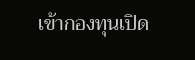เข้ากองทุนเปิด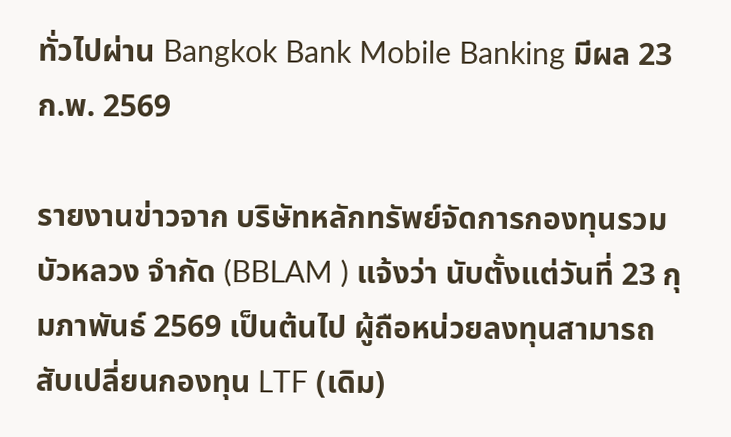ทั่วไปผ่าน Bangkok Bank Mobile Banking มีผล 23 ก.พ. 2569

รายงานข่าวจาก บริษัทหลักทรัพย์จัดการกองทุนรวม บัวหลวง จำกัด (BBLAM ) แจ้งว่า นับตั้งแต่วันที่ 23 กุมภาพันธ์ 2569 เป็นต้นไป ผู้ถือหน่วยลงทุนสามารถ สับเปลี่ยนกองทุน LTF (เดิม)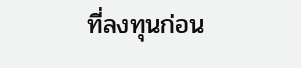ที่ลงทุนก่อน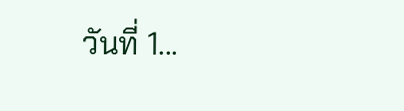วันที่ 1...